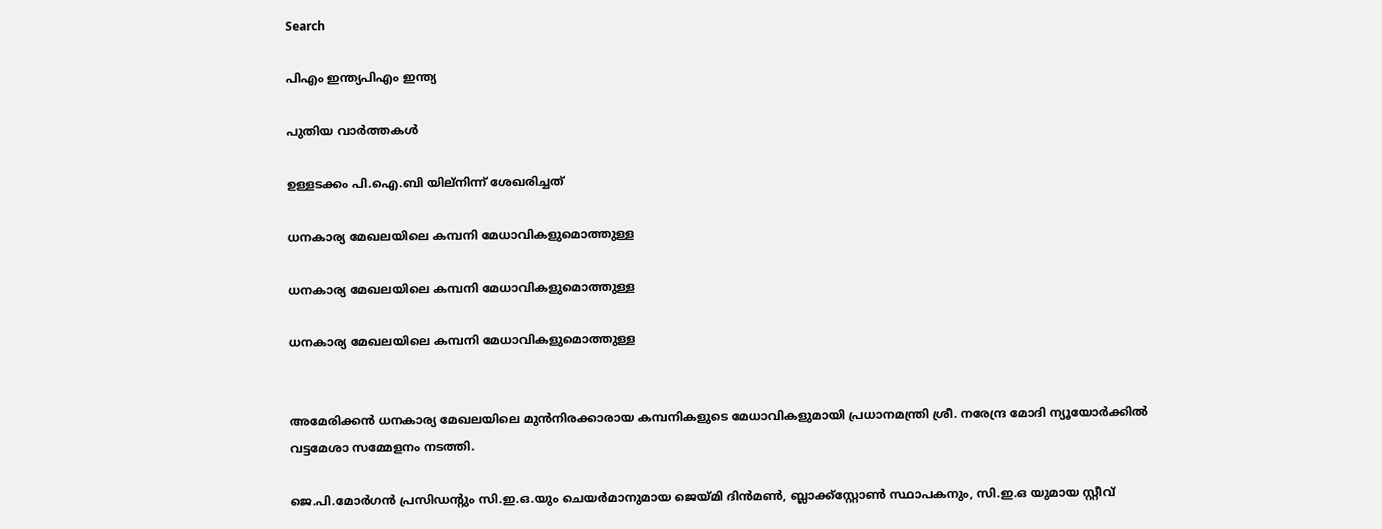Search

പിഎം ഇന്ത്യപിഎം ഇന്ത്യ

പുതിയ വാർത്തകൾ

ഉള്ളടക്കം പി.ഐ.ബി യില്നിന്ന് ശേഖരിച്ചത്

ധനകാര്യ മേഖലയിലെ കമ്പനി മേധാവികളുമൊത്തുള്ള

ധനകാര്യ മേഖലയിലെ കമ്പനി മേധാവികളുമൊത്തുള്ള

ധനകാര്യ മേഖലയിലെ കമ്പനി മേധാവികളുമൊത്തുള്ള


അമേരിക്കന്‍ ധനകാര്യ മേഖലയിലെ മുന്‍നിരക്കാരായ കമ്പനികളുടെ മേധാവികളുമായി പ്രധാനമന്ത്രി ശ്രീ. നരേന്ദ്ര മോദി ന്യൂയോര്‍ക്കില്‍ വട്ടമേശാ സമ്മേളനം നടത്തി.

ജെ.പി.മോര്‍ഗന്‍ പ്രസിഡന്റും സി.ഇ.ഒ.യും ചെയര്‍മാനുമായ ജെയ്മി ദിന്‍മണ്‍, ബ്ലാക്ക്‌സ്റ്റോണ്‍ സ്ഥാപകനും, സി.ഇ.ഒ യുമായ സ്റ്റീവ്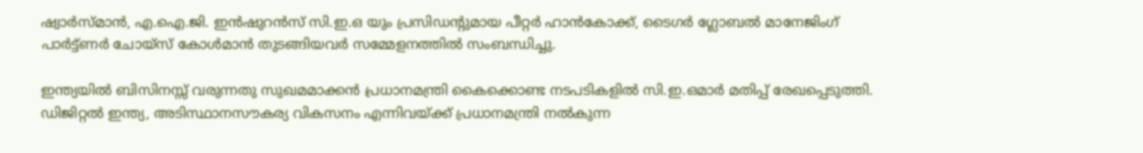ഷ്വാര്‍സ്മാന്‍, എ.ഐ.ജി. ഇന്‍ഷുറന്‍സ് സി.ഇ.ഒ യും പ്രസിഡന്റുമായ പീറ്റര്‍ ഹാന്‍കോക്ക്, ടൈഗര്‍ ഗ്ലോബല്‍ മാനേജിംഗ് പാര്‍ട്ട്ണര്‍ ചോയ്‌സ് കോള്‍മാന്‍ തുടങ്ങിയവര്‍ സമ്മേളനത്തില്‍ സംബന്ധിച്ചു.

ഇന്ത്യയില്‍ ബിസിനസ്സ് വരുന്നതു സുഖമമാക്കന്‍ പ്രധാനമന്ത്രി കൈക്കൊണ്ട നടപടികളില്‍ സി.ഇ.ഒമാര്‍ മതിപ്പ് രേഖപ്പെടുത്തി. ഡിജിറ്റല്‍ ഇന്ത്യ, അടിസ്ഥാനസൗകര്യ വികസനം എന്നിവയ്ക്ക് പ്രധാനമന്ത്രി നല്‍കുന്ന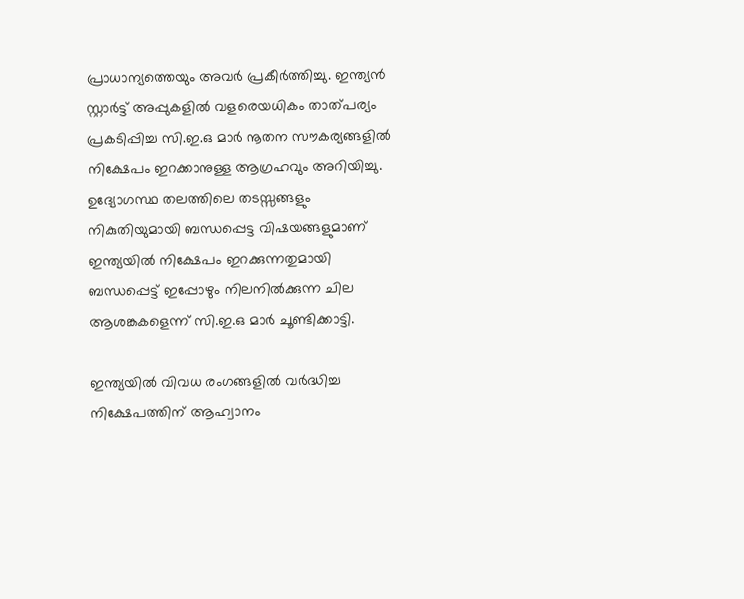പ്രാധാന്യത്തെയും അവര്‍ പ്രകീര്‍ത്തിച്ചു. ഇന്ത്യന്‍ സ്റ്റാര്‍ട്ട് അപ്പുകളില്‍ വളരെയധികം താത്പര്യം പ്രകടിപ്പിച്ച സി.ഇ.ഒ മാര്‍ നൂതന സൗകര്യങ്ങളില്‍ നിക്ഷേപം ഇറക്കാനുള്ള ആഗ്രഹവും അറിയിച്ചു. ഉദ്യോഗസ്ഥ തലത്തിലെ തടസ്സങ്ങളും നികുതിയുമായി ബന്ധപ്പെട്ട വിഷയങ്ങളുമാണ് ഇന്ത്യയില്‍ നിക്ഷേപം ഇറക്കുന്നതുമായി ബന്ധപ്പെട്ട് ഇപ്പോഴും നിലനില്‍ക്കുന്ന ചില ആശങ്കകളെന്ന് സി.ഇ.ഒ മാര്‍ ചൂണ്ടിക്കാട്ടി.

ഇന്ത്യയില്‍ വിവധ രംഗങ്ങളില്‍ വര്‍ദ്ധിച്ച നിക്ഷേപത്തിന് ആഹ്വാനം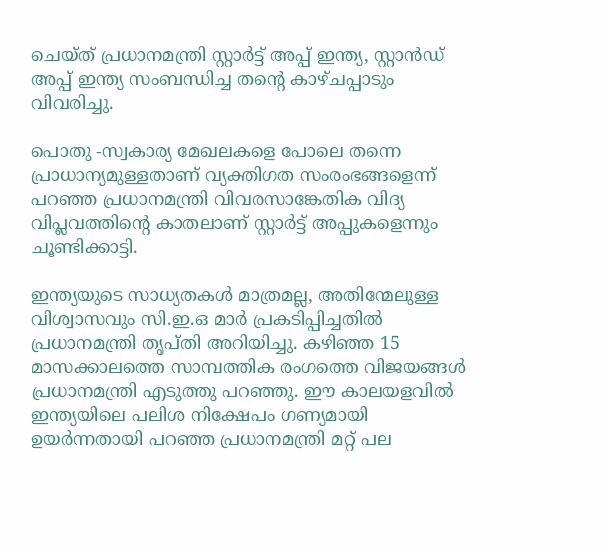ചെയ്ത് പ്രധാനമന്ത്രി സ്റ്റാര്‍ട്ട് അപ്പ് ഇന്ത്യ, സ്റ്റാന്‍ഡ് അപ്പ് ഇന്ത്യ സംബന്ധിച്ച തന്റെ കാഴ്ചപ്പാടും വിവരിച്ചു.

പൊതു -സ്വകാര്യ മേഖലകളെ പോലെ തന്നെ പ്രാധാന്യമുള്ളതാണ് വ്യക്തിഗത സംരംഭങ്ങളെന്ന് പറഞ്ഞ പ്രധാനമന്ത്രി വിവരസാങ്കേതിക വിദ്യ വിപ്ലവത്തിന്റെ കാതലാണ് സ്റ്റാര്‍ട്ട് അപ്പുകളെന്നും ചൂണ്ടിക്കാട്ടി.

ഇന്ത്യയുടെ സാധ്യതകള്‍ മാത്രമല്ല, അതിന്മേലുള്ള വിശ്വാസവും സി.ഇ.ഒ മാര്‍ പ്രകടിപ്പിച്ചതില്‍ പ്രധാനമന്ത്രി തൃപ്തി അറിയിച്ചു. കഴിഞ്ഞ 15 മാസക്കാലത്തെ സാമ്പത്തിക രംഗത്തെ വിജയങ്ങള്‍ പ്രധാനമന്ത്രി എടുത്തു പറഞ്ഞു. ഈ കാലയളവില്‍ ഇന്ത്യയിലെ പലിശ നിക്ഷേപം ഗണ്യമായി ഉയര്‍ന്നതായി പറഞ്ഞ പ്രധാനമന്ത്രി മറ്റ് പല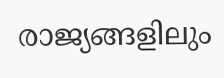രാജ്യങ്ങളിലും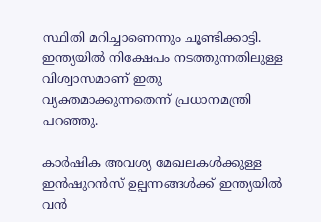സ്ഥിതി മറിച്ചാണെന്നും ചൂണ്ടിക്കാട്ടി. ഇന്ത്യയില്‍ നിക്ഷേപം നടത്തുന്നതിലുള്ള വിശ്വാസമാണ് ഇതു വ്യക്തമാക്കുന്നതെന്ന് പ്രധാനമന്ത്രി പറഞ്ഞു.

കാര്‍ഷിക അവശ്യ മേഖലകള്‍ക്കുള്ള ഇന്‍ഷുറന്‍സ് ഉല്പന്നങ്ങള്‍ക്ക് ഇന്ത്യയില്‍ വന്‍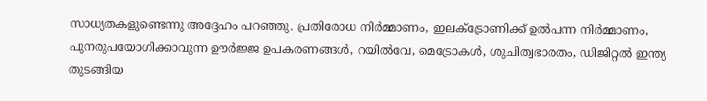സാധ്യതകളുണ്ടെന്നു അദ്ദേഹം പറഞ്ഞു. പ്രതിരോധ നിര്‍മ്മാണം, ഇലക്‌ട്രോണിക്ക് ഉല്‍പന്ന നിര്‍മ്മാണം, പുനരുപയോഗിക്കാവുന്ന ഊര്‍ജ്ജ ഉപകരണങ്ങള്‍, റയില്‍വേ, മെട്രോകള്‍, ശുചിത്വഭാരതം, ഡിജിറ്റല്‍ ഇന്ത്യ തുടങ്ങിയ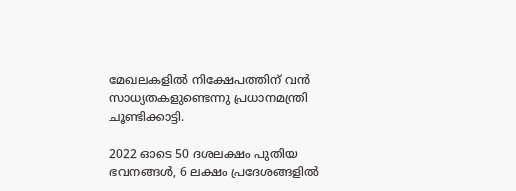മേഖലകളില്‍ നിക്ഷേപത്തിന് വന്‍ സാധ്യതകളുണ്ടെന്നു പ്രധാനമന്ത്രി ചൂണ്ടിക്കാട്ടി.

2022 ഓടെ 50 ദശലക്ഷം പുതിയ ഭവനങ്ങള്‍, 6 ലക്ഷം പ്രദേശങ്ങളില്‍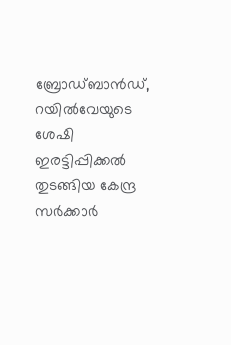ബ്രോഡ്ബാന്‍ഡ്, റയില്‍വേയുടെ ശേഷി ഇരട്ടിപ്പിക്കല്‍ തുടങ്ങിയ കേന്ദ്ര സര്‍ക്കാര്‍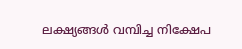ലക്ഷ്യങ്ങള്‍ വമ്പിച്ച നിക്ഷേപ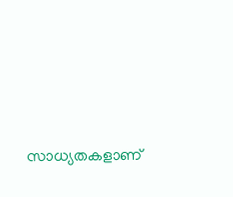സാധ്യതകളാണ്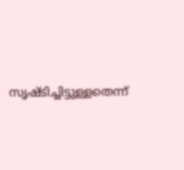സൃഷ്ടിച്ചിട്ടുള്ളതെന്ന്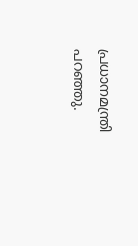പ്രധാനമന്ത്രി പറഞ്ഞു.